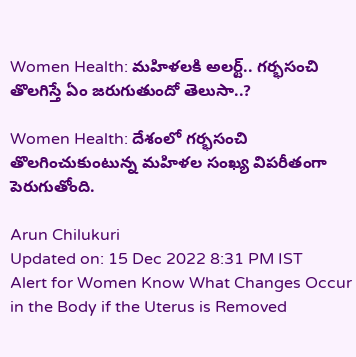Women Health: మహిళలకి అలర్ట్‌.. గర్భసంచి తొలగిస్తే ఏం జరుగుతుందో తెలుసా..?

Women Health: దేశంలో గర్భసంచి తొలగించుకుంటున్న మహిళల సంఖ్య విపరీతంగా పెరుగుతోంది.

Arun Chilukuri
Updated on: 15 Dec 2022 8:31 PM IST
Alert for Women Know What Changes Occur in the Body if the Uterus is Removed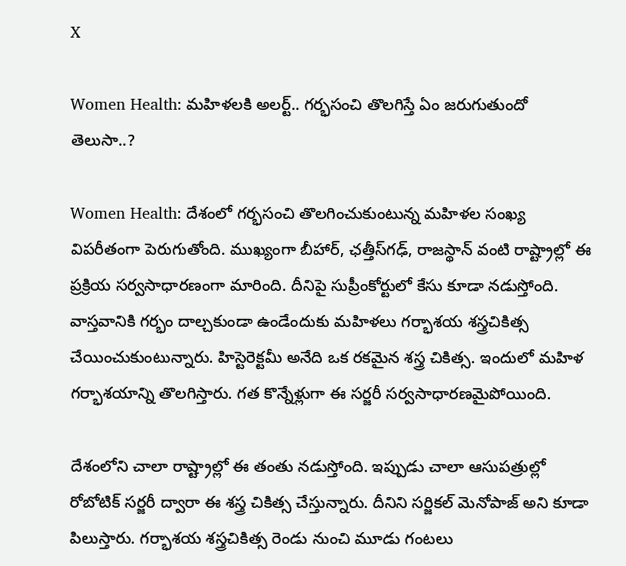X

Women Health: మహిళలకి అలర్ట్‌.. గర్భసంచి తొలగిస్తే ఏం జరుగుతుందో తెలుసా..?

Women Health: దేశంలో గర్భసంచి తొలగించుకుంటున్న మహిళల సంఖ్య విపరీతంగా పెరుగుతోంది. ముఖ్యంగా బీహార్, ఛత్తీస్‌గఢ్, రాజస్థాన్ వంటి రాష్ట్రాల్లో ఈ ప్రక్రియ సర్వసాధారణంగా మారింది. దీనిపై సుప్రీంకోర్టులో కేసు కూడా నడుస్తోంది. వాస్తవానికి గర్భం దాల్చకుండా ఉండేందుకు మహిళలు గర్భాశయ శస్త్రచికిత్స చేయించుకుంటున్నారు. హిస్టెరెక్టమీ అనేది ఒక రకమైన శస్త్ర చికిత్స. ఇందులో మహిళ గర్భాశయాన్ని తొలగిస్తారు. గత కొన్నేళ్లుగా ఈ సర్జరీ సర్వసాధారణమైపోయింది.

దేశంలోని చాలా రాష్ట్రాల్లో ఈ తంతు నడుస్తోంది. ఇప్పుడు చాలా ఆసుపత్రుల్లో రోబోటిక్ సర్జరీ ద్వారా ఈ శస్త్ర చికిత్స చేస్తున్నారు. దీనిని సర్జికల్ మెనోపాజ్ అని కూడా పిలుస్తారు. గర్భాశయ శస్త్రచికిత్స రెండు నుంచి మూడు గంటలు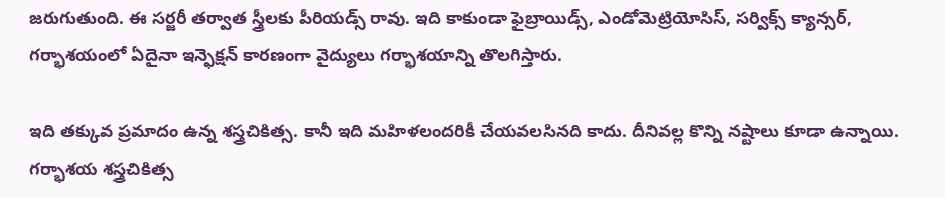జరుగుతుంది. ఈ సర్జరీ తర్వాత స్త్రీలకు పీరియడ్స్ రావు. ఇది కాకుండా ఫైబ్రాయిడ్స్, ఎండోమెట్రియోసిస్, సర్విక్స్ క్యాన్సర్, గర్భాశయంలో ఏదైనా ఇన్ఫెక్షన్ కారణంగా వైద్యులు గర్భాశయాన్ని తొలగిస్తారు.

ఇది తక్కువ ప్రమాదం ఉన్న శస్త్రచికిత్స. కానీ ఇది మహిళలందరికీ చేయవలసినది కాదు. దీనివల్ల కొన్ని నష్టాలు కూడా ఉన్నాయి. గర్భాశయ శస్త్రచికిత్స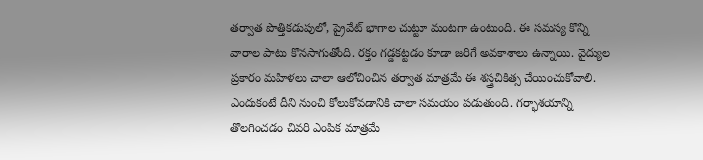తర్వాత పొత్తికడుపులో, ప్రైవేట్ భాగాల చుట్టూ మంటగా ఉంటుంది. ఈ సమస్య కొన్ని వారాల పాటు కొనసాగుతోంది. రక్తం గడ్డకట్టడం కూడా జరిగే అవకాశాలు ఉన్నాయి. వైద్యుల ప్రకారం మహిళలు చాలా ఆలోచించిన తర్వాత మాత్రమే ఈ శస్త్రచికిత్స చేయించుకోవాలి. ఎందుకంటే దీని నుంచి కోలుకోవడానికి చాలా సమయం పడుతుంది. గర్భాశయాన్ని తొలగించడం చివరి ఎంపిక మాత్రమే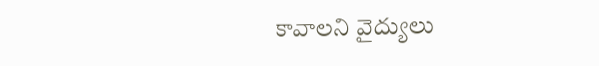కావాలని వైద్యులు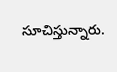సూచిస్తున్నారు.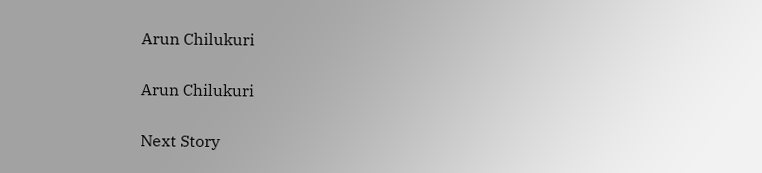Arun Chilukuri

Arun Chilukuri

Next Story